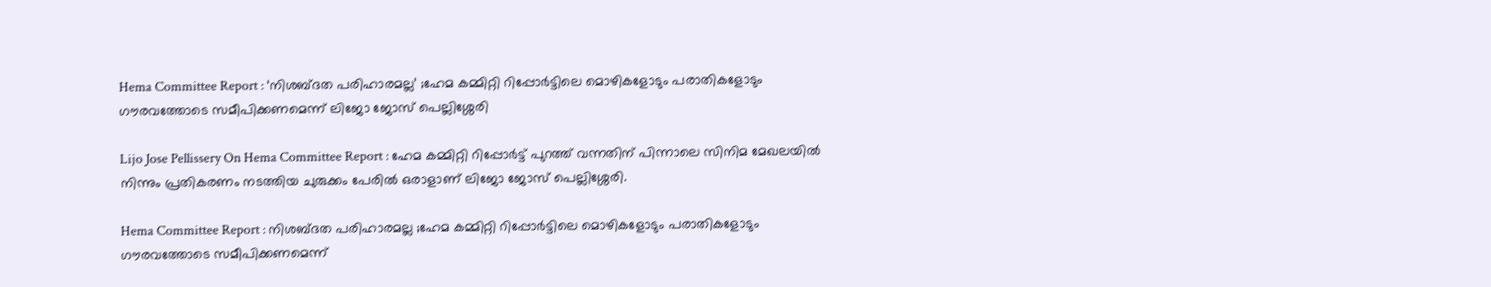Hema Committee Report : ‘നിശബ്ദത പരിഹാരമല്ല’ ;ഹേമ കമ്മിറ്റി റിപ്പോർട്ടിലെ മൊഴികളോടും പരാതികളോടും ഗൗരവത്തോടെ സമീപിക്കണമെന്ന് ലിജോ ജോസ് പെല്ലിശ്ശേരി

Lijo Jose Pellissery On Hema Committee Report : ഹേമ കമ്മിറ്റി റിപ്പോർട്ട് പുറത്ത് വന്നതിന് പിന്നാലെ സിനിമ മേഖലയിൽ നിന്നും പ്രതികരണം നടത്തിയ ചുരുക്കം പേരിൽ ഒരാളാണ് ലിജോ ജോസ് പെല്ലിശ്ശേരി.

Hema Committee Report : നിശബ്ദത പരിഹാരമല്ല ;ഹേമ കമ്മിറ്റി റിപ്പോർട്ടിലെ മൊഴികളോടും പരാതികളോടും ഗൗരവത്തോടെ സമീപിക്കണമെന്ന്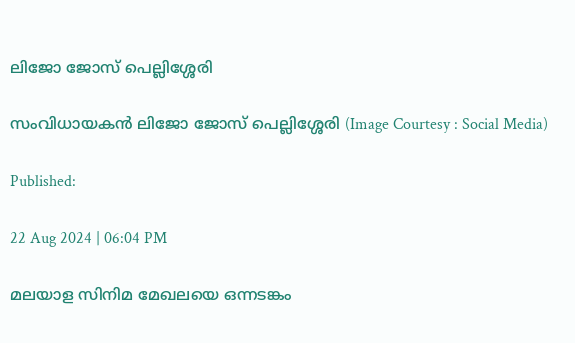ലിജോ ജോസ് പെല്ലിശ്ശേരി

സംവിധായകൻ ലിജോ ജോസ് പെല്ലിശ്ശേരി (Image Courtesy : Social Media)

Published:

22 Aug 2024 | 06:04 PM

മലയാള സിനിമ മേഖലയെ ഒന്നടങ്കം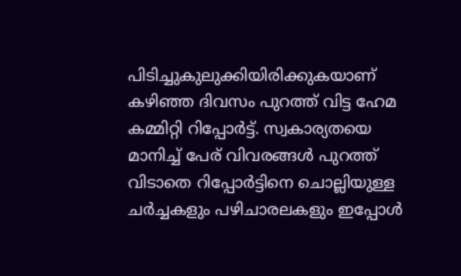പിടിച്ചുകുലുക്കിയിരിക്കുകയാണ് കഴിഞ്ഞ ദിവസം പുറത്ത് വിട്ട ഹേമ കമ്മിറ്റി റിപ്പോർട്ട്. സ്വകാര്യതയെ മാനിച്ച് പേര് വിവരങ്ങൾ പുറത്ത് വിടാതെ റിപ്പോർട്ടിനെ ചൊല്ലിയുള്ള ചർച്ചകളും പഴിചാരലകളും ഇപ്പോൾ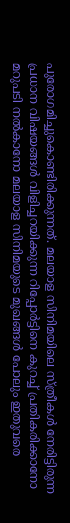പുരോഗമിച്ചുകൊണ്ടിരിക്കുന്നത്. മലയാള സിനിമയിലെ സ്ത്രീകൾ നേരിട്ടിരുന്ന പ്രധാന വിഷയങ്ങൾ വിളിച്ചറയിക്കുന്ന റിപ്പോർട്ടിനെ കുറച്ച് പ്രതികരിക്കാനോ മറുപടി നൽകാനോ മലയാള സിനിമയുടെ മുഖങ്ങൾ പോലും ഇതുവരെ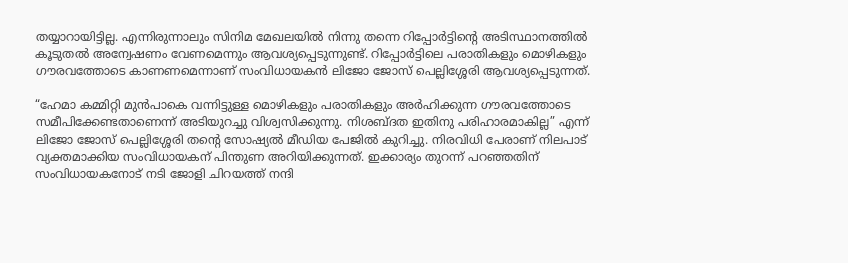തയ്യാറായിട്ടില്ല. എന്നിരുന്നാലും സിനിമ മേഖലയിൽ നിന്നു തന്നെ റിപ്പോർട്ടിൻ്റെ അടിസ്ഥാനത്തിൽ കൂടുതൽ അന്വേഷണം വേണമെന്നും ആവശ്യപ്പെടുന്നുണ്ട്. റിപ്പോർട്ടിലെ പരാതികളും മൊഴികളും ഗൗരവത്തോടെ കാണണമെന്നാണ് സംവിധായകൻ ലിജോ ജോസ് പെല്ലിശ്ശേരി ആവശ്യപ്പെടുന്നത്.

“ഹേമാ കമ്മിറ്റി മുൻപാകെ വന്നിട്ടുള്ള മൊഴികളും പരാതികളും അർഹിക്കുന്ന ഗൗരവത്തോടെ സമീപിക്കേണ്ടതാണെന്ന് അടിയുറച്ചു വിശ്വസിക്കുന്നു. നിശബ്ദത ഇതിനു പരിഹാരമാകില്ല” എന്ന് ലിജോ ജോസ് പെല്ലിശ്ശേരി തൻ്റെ സോഷ്യൽ മീഡിയ പേജിൽ കുറിച്ചു. നിരവിധി പേരാണ് നിലപാട് വ്യക്തമാക്കിയ സംവിധായകന് പിന്തുണ അറിയിക്കുന്നത്. ഇക്കാര്യം തുറന്ന് പറഞ്ഞതിന് സംവിധായകനോട് നടി ജോളി ചിറയത്ത് നന്ദി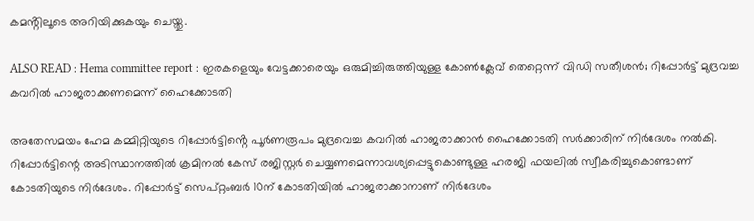കമൻ്റിലൂടെ അറിയിക്കുകയും ചെയ്തു.

ALSO READ : Hema committee report : ഇരകളെയും വേട്ടക്കാരെയും ഒരുമിച്ചിരുത്തിയുള്ള കോണ്‍ക്ലേവ് തെറ്റെന്ന് വിഡി സതീശൻ; റിപ്പോർട്ട് മുദ്രവച്ച കവറിൽ ഹാജരാക്കണമെന്ന് ഹൈക്കോടതി

അതേസമയം ഹേമ കമ്മിറ്റിയുടെ റിപ്പോർട്ടിൻ്റെ പൂര്‍ണരൂപം മുദ്രവെച്ച കവറില്‍ ഹാജരാക്കാന്‍ ഹൈക്കോടതി സർക്കാരിന് നിര്‍ദേശം നല്‍കി. റിപ്പോര്‍ട്ടിന്റെ അടിസ്ഥാനത്തില്‍ ക്രമിനല്‍ കേസ് രജിസ്റ്റര്‍ ചെയ്യണമെന്നാവശ്യപ്പെട്ടുകൊണ്ടുള്ള ഹരജി ഫയലില്‍ സ്വീകരിച്ചുകൊണ്ടാണ് കോടതിയുടെ നിര്‍ദേശം. റിപ്പോര്‍ട്ട് സെപ്റ്റംബര്‍ 10ന് കോടതിയില്‍ ഹാജരാക്കാനാണ് നിര്‍ദേശം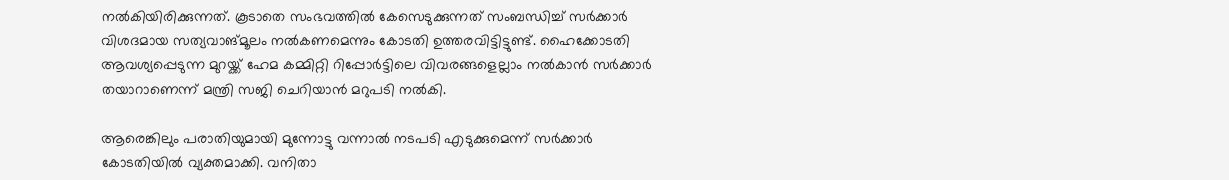നല്‍കിയിരിക്കുന്നത്. കൂടാതെ സംഭവത്തില്‍ കേസെടുക്കുന്നത് സംബന്ധിച്ച് സര്‍ക്കാര്‍ വിശദമായ സത്യവാങ്മൂലം നല്‍കണമെന്നും കോടതി ഉത്തരവിട്ടിട്ടുണ്ട്. ഹൈക്കോടതി ആവശ്യപ്പെടുന്ന മുറയ്ക്ക് ഹേമ കമ്മിറ്റി റിപ്പോര്‍ട്ടിലെ വിവരങ്ങളെല്ലാം നല്‍കാന്‍ സര്‍ക്കാര്‍ തയാറാണെന്ന് മന്ത്രി സജി ചെറിയാന്‍ മറുപടി നൽകി.

ആരെങ്കിലും പരാതിയുമായി മുന്നോട്ടു വന്നാല്‍ നടപടി എടുക്കുമെന്ന് സര്‍ക്കാര്‍ കോടതിയില്‍ വ്യക്തമാക്കി. വനിതാ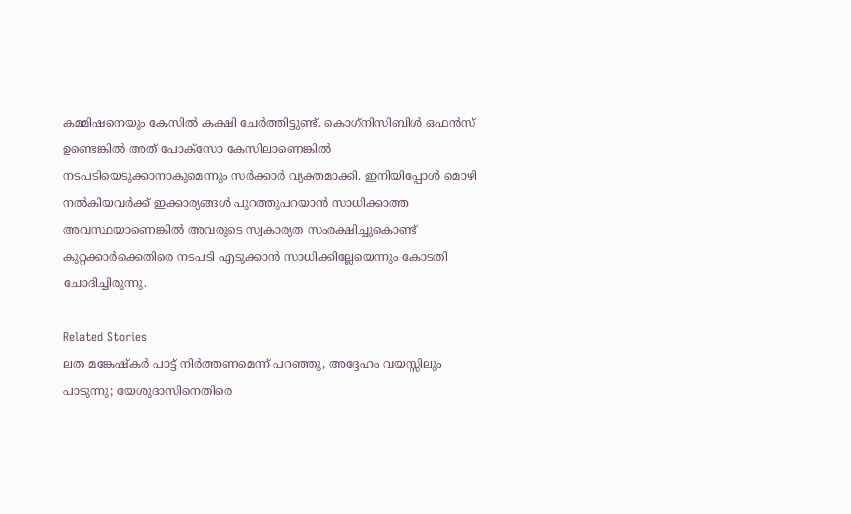കമ്മിഷനെയും കേസില്‍ കക്ഷി ചേര്‍ത്തിട്ടുണ്ട്. കൊഗ്‌നിസിബിള്‍ ഒഫന്‍സ് ഉണ്ടെങ്കില്‍ അത് പോക്‌സോ കേസിലാണെങ്കില്‍ നടപടിയെടുക്കാനാകുമെന്നും സര്‍ക്കാര്‍ വ്യക്തമാക്കി. ഇനിയിപ്പോള്‍ മൊഴി നല്‍കിയവര്‍ക്ക് ഇക്കാര്യങ്ങള്‍ പുറത്തുപറയാന്‍ സാധിക്കാത്ത അവസ്ഥയാണെങ്കില്‍ അവരുടെ സ്വകാര്യത സംരക്ഷിച്ചുകൊണ്ട് കുറ്റക്കാര്‍ക്കെതിരെ നടപടി എടുക്കാന്‍ സാധിക്കില്ലേയെന്നും കോടതി ചോദിച്ചിരുന്നു.

Related Stories
ലത മങ്കേഷ്‌കർ പാട്ട് നിർത്തണമെന്ന് പറഞ്ഞു, അദ്ദേഹം വയസ്സിലും പാടുന്നു; യേശുദാസിനെതിരെ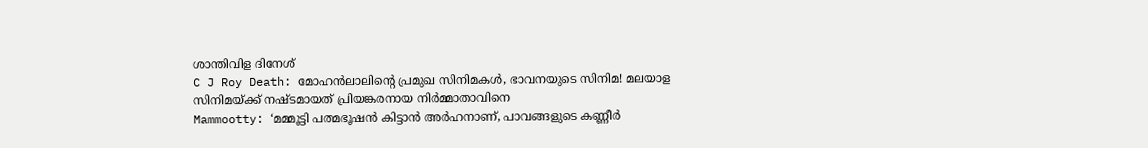ശാന്തിവിള ദിനേശ്
C J Roy Death: മോഹൻലാലിന്റെ പ്രമുഖ സിനിമകൾ, ഭാവനയുടെ സിനിമ! മലയാള സിനിമയ്ക്ക് നഷ്ടമായത് പ്രിയങ്കരനായ നിർമ്മാതാവിനെ
Mammootty: ‘മമ്മൂട്ടി പത്മഭൂഷൻ കിട്ടാൻ അർഹനാണ്, പാവങ്ങളുടെ കണ്ണീർ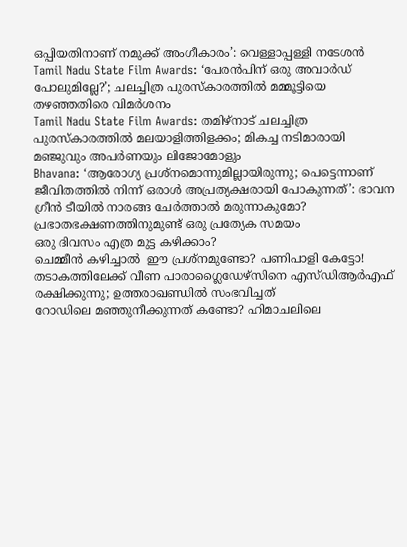ഒപ്പിയതിനാണ് നമുക്ക് അംഗീകാരം’: വെള്ളാപ്പള്ളി നടേശൻ
Tamil Nadu State Film Awards: ‘പേരൻപിന് ഒരു അവാർഡ് പോലുമില്ലേ?’; ചലച്ചിത്ര പുരസ്കാരത്തിൽ മമ്മൂട്ടിയെ തഴഞ്ഞതിരെ വിമർശനം
Tamil Nadu State Film Awards: തമിഴ്നാട് ചലച്ചിത്ര പുരസ്കാരത്തിൽ മലയാളിത്തിളക്കം; മികച്ച നടിമാരായി മഞ്ജുവും അപർണയും ലിജോമോളും
Bhavana: ‘ആരോഗ്യ പ്രശ്നമൊന്നുമില്ലായിരുന്നു; പെട്ടെന്നാണ് ജീവിതത്തിൽ നിന്ന് ഒരാൾ അപ്രത്യക്ഷരായി പോകുന്നത്’: ഭാവന
ഗ്രീൻ ടീയിൽ നാരങ്ങ ചേർത്താൽ മരുന്നാകുമോ?
പ്രഭാതഭക്ഷണത്തിനുമുണ്ട് ഒരു പ്രത്യേക സമയം
ഒരു ദിവസം എത്ര മുട്ട കഴിക്കാം?
ചെമ്മീന്‍ കഴിച്ചാല്‍  ഈ പ്രശ്‌നമുണ്ടോ? പണിപാളി കേട്ടോ!
തടാകത്തിലേക്ക് വീണ പാരാഗ്ലൈഡേഴ്‌സിനെ എസ്ഡിആര്‍എഫ് രക്ഷിക്കുന്നു; ഉത്തരാഖണ്ഡില്‍ സംഭവിച്ചത്‌
റോഡിലെ മഞ്ഞുനീക്കുന്നത് കണ്ടോ? ഹിമാചലിലെ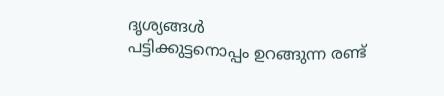ദൃശ്യങ്ങള്‍
പട്ടിക്കുട്ടനൊപ്പം ഉറങ്ങുന്ന രണ്ട്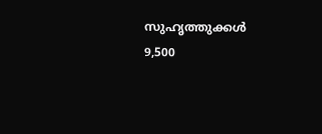സുഹൃത്തുക്കൾ
9,500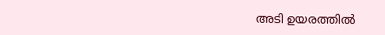അടി ഉയരത്തിൽ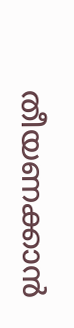തീയണക്കാൻ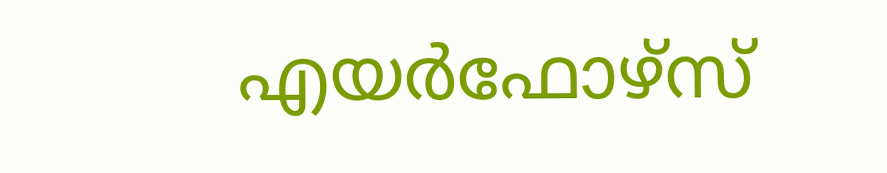എയർഫോഴ്സ്